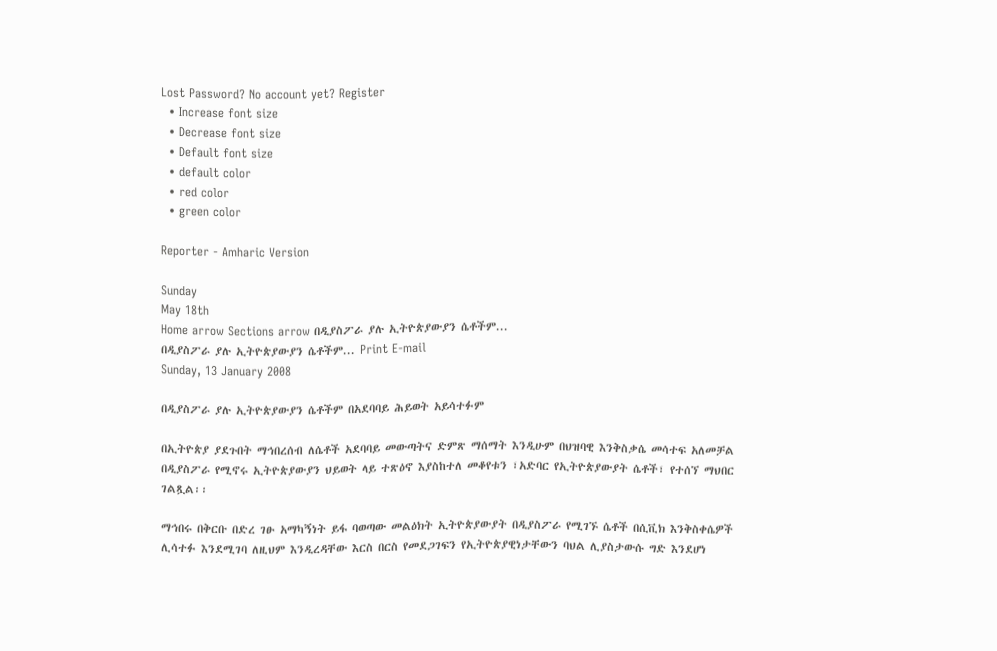Lost Password? No account yet? Register
  • Increase font size
  • Decrease font size
  • Default font size
  • default color
  • red color
  • green color

Reporter - Amharic Version

Sunday
May 18th
Home arrow Sections arrow በዲያስፖራ ያሉ ኢትዮጵያውያን ሴቶችም...
በዲያስፖራ ያሉ ኢትዮጵያውያን ሴቶችም... Print E-mail
Sunday, 13 January 2008

በዲያስፖራ ያሉ ኢትዮጵያውያን ሴቶችም በአደባባይ ሕይወት አይሳተፉም

በኢትዮጵያ ያደጉበት ማኅበረሰብ ለሴቶች አደባባይ መውጣትና ድምጽ ማሰማት እንዲሁም በህዝባዊ እንቅስቃሴ መሳተፍ አለመቻል በዲያስፖራ የሚኖሩ ኢትዮጵያውያን ህይወት ላይ ተጽዕኖ እያስከተለ መቆየቱን ፣አድባር የኢትዮጵያውያት ሴቶች፣ የተሰኘ ማህበር ገልጿል፡፡

ማኅበሩ በቅርቡ በድረ ገፁ አማካኝነት ይፋ ባወጣው መልዕክት ኢትዮጵያውያት በዲያስፖራ የሚገኙ ሴቶች በሲቪክ እንቅስቀሴዎች ሊሳተፉ እንደሚገባ ለዚህም እንዲረዳቸው እርስ በርስ የመደጋገፍን የኢትዮጵያዊነታቸውን ባህል ሊያስታውሱ ግድ እንደሆነ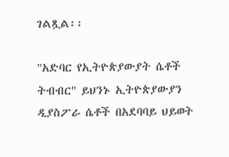ገልጿል፡፡

"አድባር የኢትዮጵያውያት ሴቶች ትብብር" ይህንኑ ኢትዮጵያውያን ዲያስፖራ ሴቶች በአደባባይ ህይወት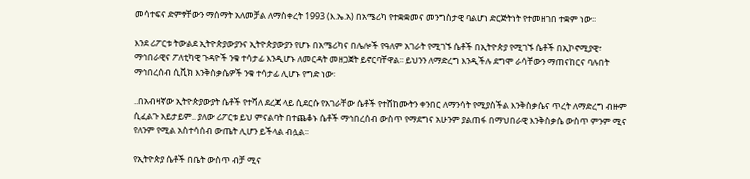መሳተፍና ድምፃቸውን ማሰማት አለመቻል ለማስቀረት 1993 (እ.ኤ.አ) በአሜሪካ የተቋቋመና መንግስታዊ ባልሆነ ድርጅትነት የተመዘገበ ተቋም ነው፡፡

እንደ ሪፖርቱ ትውልደ ኢትዮጵያውያንና ኢትዮጵያውያን የሆኑ በአሜሪካና በሌሎች የዓለም አገራት የሚገኙ ሴቶች በኢትዮጵያ የሚገኙ ሴቶች በኢኮኖሚያዊ፣ ማኅበራዊና ፖለቲካዊ ጉዳዮች ንቁ ተሳታፊ እንዲሆኑ ለመርዳት መዘጋጀት ይኖርባቸዋል፡፡ ይህንን ለማድረግ እንዲችሉ ደግሞ ራሳቸውን ማጠናከርና ባሉበት ማኅበረሰብ ሲቪክ እንቅስቃሴዎች ንቁ ተሳታፊ ሊሆኑ የግድ ነው፡

..በአብዛኛው ኢትዮጵያውያት ሴቶች የተሻለ ደረጃ ላይ ሲደርሱ የአገራቸው ሴቶች የተሸከሙትን ቀንበር ለማንሳት የሚያስችል እንቅስቃሴና ጥረት ለማድረግ ብዙም ሲፈልጉ አይታይም.. ያለው ሪፖርቱ ይህ ምናልባት በተጨቆኑ ሴቶች ማኅበረሰብ ውስጥ የማደግና አሁንም ያልጠፋ በማህበራዊ እንቅስቃሴ ውስጥ ምንም ሚና የለንም የሚል አስተሳሰብ ውጤት ሊሆን ይችላል ብሏል፡፡

የኢትዮጵያ ሴቶች በቤት ውስጥ ብቻ ሚና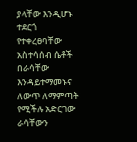ያላቸው እንዲሆኑ ተደርጎ የተቀረፀባቸው አስተሳሰብ ሴቶች በራሳቸው እንዳይተማመኑና ለውጥ ለማምጣት የሚችሉ አድርገው ራሳቸውን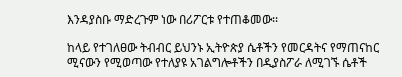እንዳያስቡ ማድረጉም ነው በሪፖርቱ የተጠቆመው፡፡

ከላይ የተገለፀው ትብብር ይህንኑ ኢትዮጵያ ሴቶችን የመርዳትና የማጠናከር ሚናውን የሚወጣው የተለያዩ አገልግሎቶችን በዲያስፖራ ለሚገኙ ሴቶች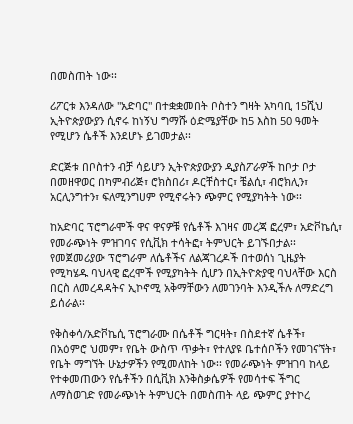በመስጠት ነው፡፡

ሪፖርቱ እንዳለው "አድባር" በተቋቋመበት ቦስተን ግዛት አካባቢ 15ሺህ ኢትዮጵያውያን ሲኖሩ ከነኝህ ግማሹ ዕድሜያቸው ከ5 እስከ 50 ዓመት የሚሆን ሴቶች እንደሆኑ ይገመታል፡፡

ድርጅቱ በቦስተን ብቻ ሳይሆን ኢትዮጵያውያን ዲያስፖራዎች ከቦታ ቦታ በመዘዋወር በካምብሪጅ፣ ሮክስበሪ፣ ዶርቸስተር፣ ቼልሲ፣ ብሮክሊን፣ አርሊንግተን፣ ፍለሚንግሀም የሚኖሩትን ጭምር የሚያካትት ነው፡፡

ከአድባር ፕሮግራሞች ዋና ዋናዎቹ የሴቶች እገዛና መረጃ ፎረም፣ አድቮኬሲ፣ የመራጭነት ምዝገባና የሲቪክ ተሳትፎ፣ ትምህርት ይገኙበታል፡፡ የመጀመሪያው ፕሮግራም ለሴቶችና ለልጃገረዶች በተወሰነ ጊዜያት የሚካሄዱ ባህላዊ ፎረሞች የሚያካትት ሲሆን በኢትዮጵያዊ ባህላቸው እርስ በርስ ለመረዳዳትና ኢኮኖሚ አቅማቸውን ለመገንባት እንዲችሉ ለማድረግ ይሰራል፡፡

የቅስቀሳ/አድቮኬሲ ፕሮግራሙ በሴቶች ግርዛት፣ በስደተኛ ሴቶች፣ በአዕምሮ ህመም፣ የቤት ውስጥ ጥቃት፣ የተለያዩ ቤተሰቦችን የመገናኘት፣ የቤት ማግኘት ሁኔታዎችን የሚመለከት ነው፡፡ የመራጭነት ምዝገባ ከላይ የተቀመጠውን የሴቶችን በሲቪክ እንቅስቃሴዎች የመሳተፍ ችግር ለማስወገድ የመራጭነት ትምህርት በመስጠት ላይ ጭምር ያተኮረ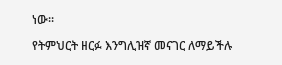ነው፡፡

የትምህርት ዘርፉ እንግሊዝኛ መናገር ለማይችሉ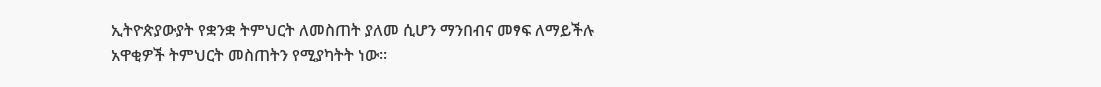ኢትዮጵያውያት የቋንቋ ትምህርት ለመስጠት ያለመ ሲሆን ማንበብና መፃፍ ለማይችሉ አዋቂዎች ትምህርት መስጠትን የሚያካትት ነው፡፡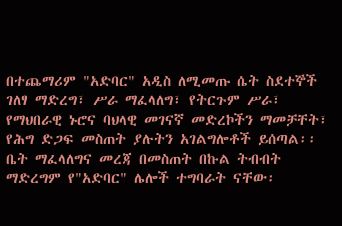በተጨማሪም "አድባር" አዲስ ለሚመጡ ሴት ስደተኞች ገለፃ ማድረግ፣ ሥራ ማፈላለግ፣ የትርጉም ሥራ፣ የማህበራዊ ኑሮና ባህላዊ መገናኛ መድረኮችን ማመቻቸት፣ የሕግ ድጋፍ መስጠት ያሉትን አገልግሎቶች ይሰጣል፡፡ ቤት ማፈላለግና መረጃ በመስጠት በኩል ትብብት ማድረግም የ"አድባር" ሌሎች ተግባራት ናቸው፡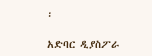፡

አድባር ዲያስፖራ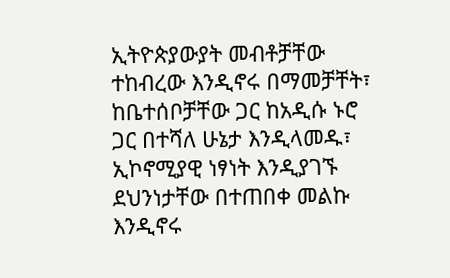ኢትዮጵያውያት መብቶቻቸው ተከብረው እንዲኖሩ በማመቻቸት፣ ከቤተሰቦቻቸው ጋር ከአዲሱ ኑሮ ጋር በተሻለ ሁኔታ እንዲላመዱ፣ ኢኮኖሚያዊ ነፃነት እንዲያገኙ ደህንነታቸው በተጠበቀ መልኩ እንዲኖሩ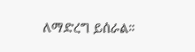ለማድረግ ይሰራል፡፡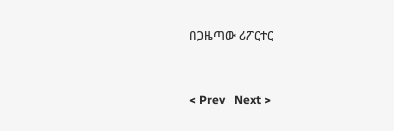በጋዜጣው ሪፖርተር


< Prev   Next >